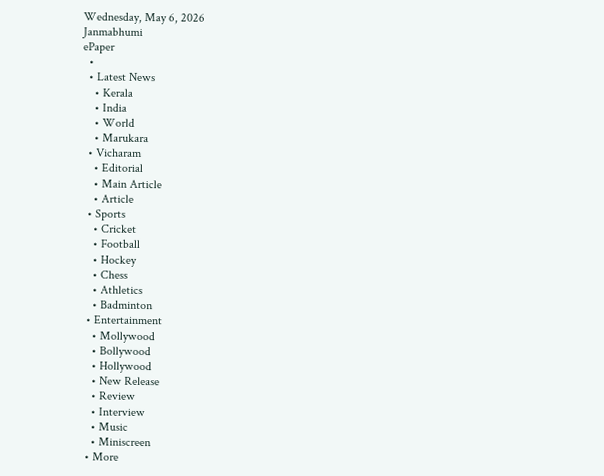Wednesday, May 6, 2026
Janmabhumi
ePaper
  •
  • Latest News
    • Kerala
    • India
    • World
    • Marukara
  • Vicharam
    • Editorial
    • Main Article
    • Article
  • Sports
    • Cricket
    • Football
    • Hockey
    • Chess
    • Athletics
    • Badminton
  • Entertainment
    • Mollywood
    • Bollywood
    • Hollywood
    • New Release
    • Review
    • Interview
    • Music
    • Miniscreen
  • More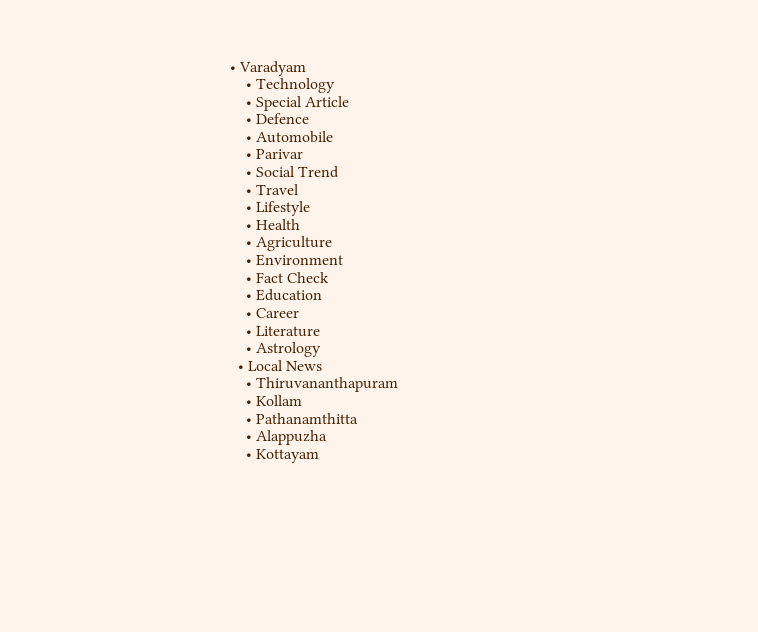• Varadyam
    • Technology
    • Special Article
    • Defence
    • Automobile
    • Parivar
    • Social Trend
    • Travel
    • Lifestyle
    • Health
    • Agriculture
    • Environment
    • Fact Check
    • Education
    • Career
    • Literature
    • Astrology
  • Local News
    • Thiruvananthapuram
    • Kollam
    • Pathanamthitta
    • Alappuzha
    • Kottayam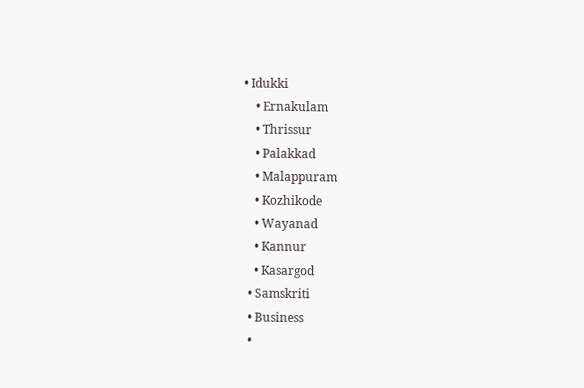• Idukki
    • Ernakulam
    • Thrissur
    • Palakkad
    • Malappuram
    • Kozhikode
    • Wayanad
    • Kannur
    • Kasargod
  • Samskriti
  • Business
  •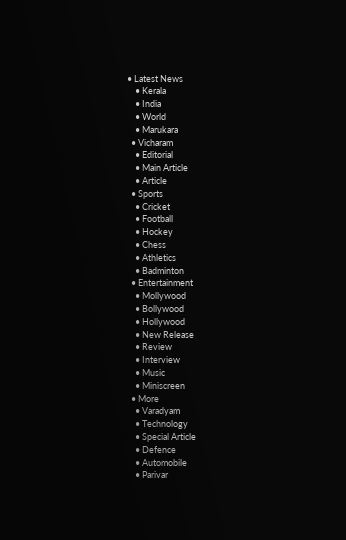• Latest News
    • Kerala
    • India
    • World
    • Marukara
  • Vicharam
    • Editorial
    • Main Article
    • Article
  • Sports
    • Cricket
    • Football
    • Hockey
    • Chess
    • Athletics
    • Badminton
  • Entertainment
    • Mollywood
    • Bollywood
    • Hollywood
    • New Release
    • Review
    • Interview
    • Music
    • Miniscreen
  • More
    • Varadyam
    • Technology
    • Special Article
    • Defence
    • Automobile
    • Parivar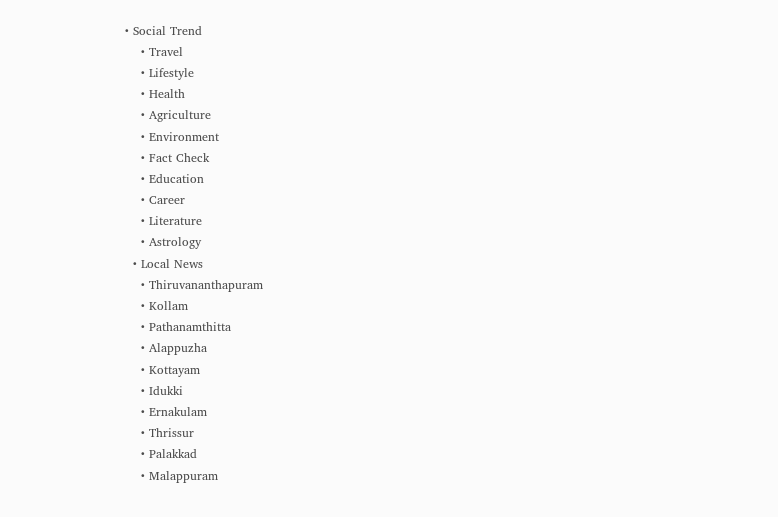• Social Trend
    • Travel
    • Lifestyle
    • Health
    • Agriculture
    • Environment
    • Fact Check
    • Education
    • Career
    • Literature
    • Astrology
  • Local News
    • Thiruvananthapuram
    • Kollam
    • Pathanamthitta
    • Alappuzha
    • Kottayam
    • Idukki
    • Ernakulam
    • Thrissur
    • Palakkad
    • Malappuram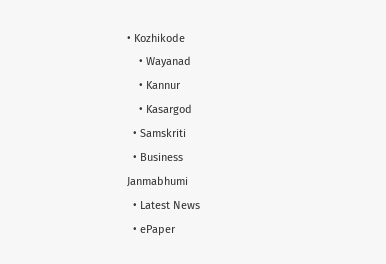• Kozhikode
    • Wayanad
    • Kannur
    • Kasargod
  • Samskriti
  • Business
Janmabhumi
  • Latest News
  • ePaper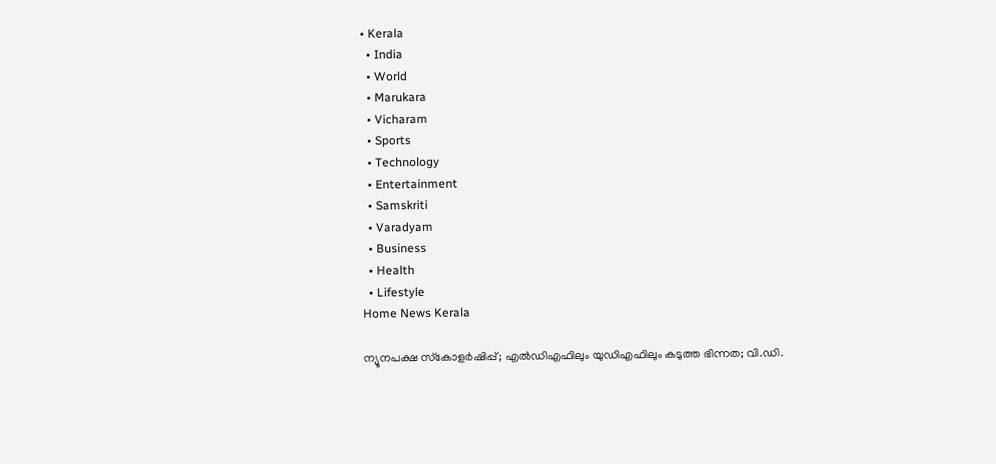• Kerala
  • India
  • World
  • Marukara
  • Vicharam
  • Sports
  • Technology
  • Entertainment
  • Samskriti
  • Varadyam
  • Business
  • Health
  • Lifestyle
Home News Kerala

ന്യൂനപക്ഷ സ്‌കോളര്‍ഷിപ്പ്; എല്‍ഡിഎഫിലും യുഡിഎഫിലും കടുത്ത ഭിന്നത; വി.ഡി.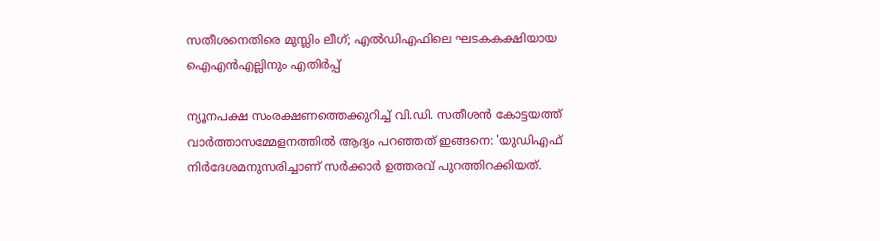സതീശനെതിരെ മുസ്ലിം ലീഗ്; എല്‍ഡിഎഫിലെ ഘടകകക്ഷിയായ ഐഎന്‍എല്ലിനും എതിര്‍പ്പ്

ന്യൂനപക്ഷ സംരക്ഷണത്തെക്കുറിച്ച് വി.ഡി. സതീശന്‍ കോട്ടയത്ത് വാര്‍ത്താസമ്മേളനത്തില്‍ ആദ്യം പറഞ്ഞത് ഇങ്ങനെ: 'യുഡിഎഫ് നിര്‍ദേശമനുസരിച്ചാണ് സര്‍ക്കാര്‍ ഉത്തരവ് പുറത്തിറക്കിയത്.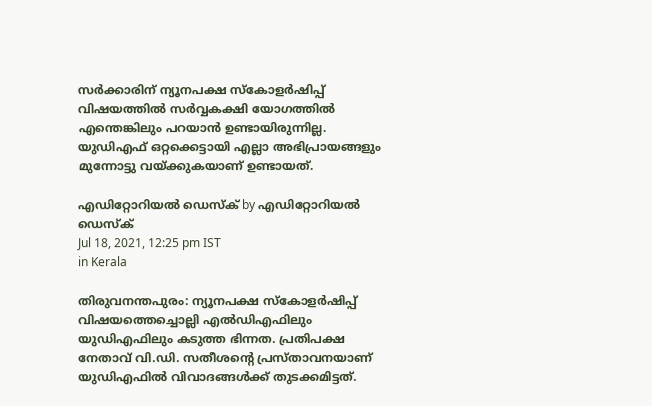സര്‍ക്കാരിന് ന്യൂനപക്ഷ സ്‌കോളര്‍ഷിപ്പ് വിഷയത്തില്‍ സര്‍വ്വകക്ഷി യോഗത്തില്‍ എന്തെങ്കിലും പറയാന്‍ ഉണ്ടായിരുന്നില്ല. യുഡിഎഫ് ഒറ്റക്കെട്ടായി എല്ലാ അഭിപ്രായങ്ങളും മുന്നോട്ടു വയ്‌ക്കുകയാണ് ഉണ്ടായത്.

എഡിറ്റോറിയൽ ഡെസ്ക് by എഡിറ്റോറിയൽ ഡെസ്ക്
Jul 18, 2021, 12:25 pm IST
in Kerala

തിരുവനന്തപുരം: ന്യൂനപക്ഷ സ്‌കോളര്‍ഷിപ്പ് വിഷയത്തെച്ചൊല്ലി എല്‍ഡിഎഫിലും യുഡിഎഫിലും കടുത്ത ഭിന്നത. പ്രതിപക്ഷ നേതാവ് വി.ഡി. സതീശന്റെ പ്രസ്താവനയാണ് യുഡിഎഫില്‍ വിവാദങ്ങള്‍ക്ക് തുടക്കമിട്ടത്.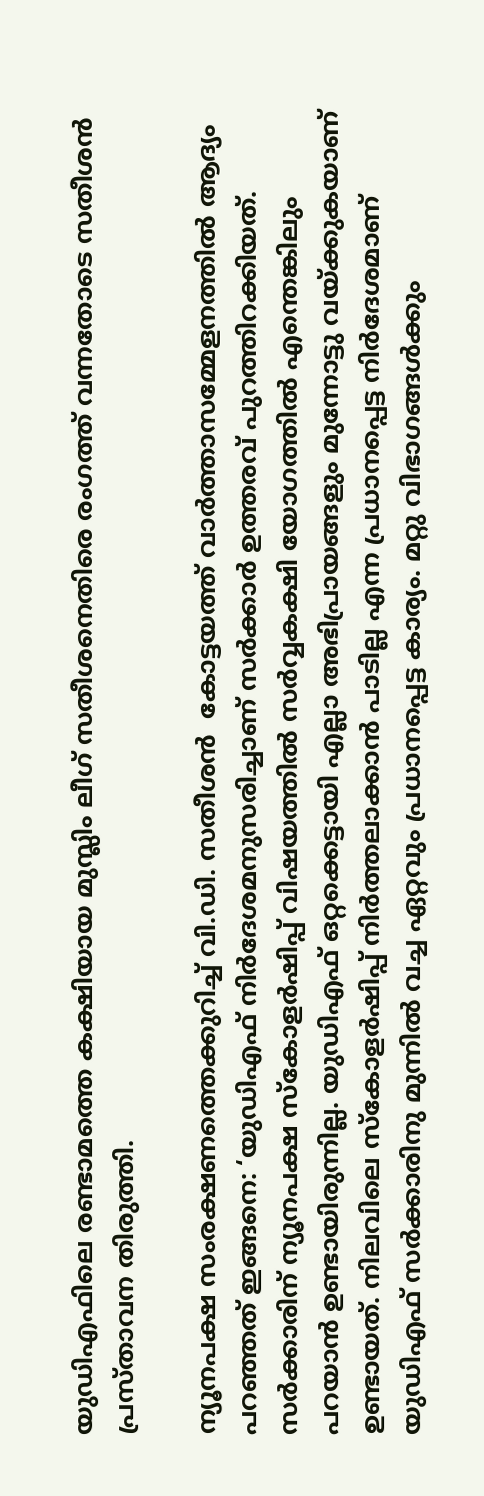യുഡിഎഫിലെ രണ്ടാമത്തെ കക്ഷിയായ മുസ്ലിം ലീഗ് സതീശനെതിരെ രംഗത്ത് വന്നതോടെ സതീശന്‍ പ്രസ്താവന തിരുത്തി.

ന്യൂനപക്ഷ സംരക്ഷണത്തെക്കുറിച്ച് വി.ഡി. സതീശന്‍  കോട്ടയത്ത് വാര്‍ത്താസമ്മേളനത്തില്‍ ആദ്യം പറഞ്ഞത് ഇങ്ങനെ: ‘യുഡിഎഫ് നിര്‍ദേശമനുസരിച്ചാണ് സര്‍ക്കാര്‍ ഉത്തരവ് പുറത്തിറക്കിയത്. സര്‍ക്കാരിന് ന്യൂനപക്ഷ സ്‌കോളര്‍ഷിപ്പ് വിഷയത്തില്‍ സര്‍വ്വകക്ഷി യോഗത്തില്‍ എന്തെങ്കിലും പറയാന്‍ ഉണ്ടായിരുന്നില്ല. യുഡിഎഫ് ഒറ്റക്കെട്ടായി എല്ലാ അഭിപ്രായങ്ങളും മുന്നോട്ടു വയ്‌ക്കുകയാണ് ഉണ്ടായത്. നിലവിലെ സ്‌കോളര്‍ഷിപ്പ് നിര്‍ത്തലാക്കാന്‍ പാടില്ല എന്ന പ്രധാനപ്പെട്ട നിര്‍ദേശമാണ് യുഡിഎഫ് സര്‍ക്കാരിനു മുന്നില്‍ വച്ച ഏറ്റവും പ്രധാനപ്പെട്ട കാര്യം. മറ്റു വിഭാഗങ്ങള്‍ക്കും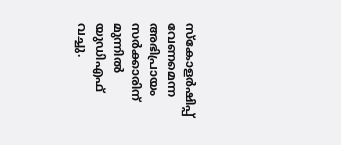സ്‌കോളര്‍ഷിപ്പ് വേണമെന്ന അഭിപ്രായം സര്‍ക്കാരിന് മുന്നില്‍ യുഡിഎഫ് വച്ചു.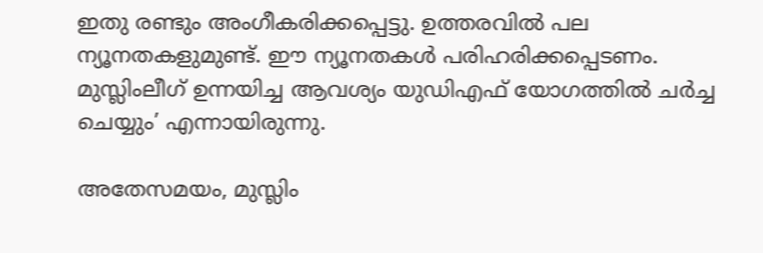ഇതു രണ്ടും അംഗീകരിക്കപ്പെട്ടു. ഉത്തരവില്‍ പല ന്യൂനതകളുമുണ്ട്. ഈ ന്യൂനതകള്‍ പരിഹരിക്കപ്പെടണം. മുസ്ലിംലീഗ് ഉന്നയിച്ച ആവശ്യം യുഡിഎഫ് യോഗത്തില്‍ ചര്‍ച്ച ചെയ്യും’ എന്നായിരുന്നു.

അതേസമയം, മുസ്ലിം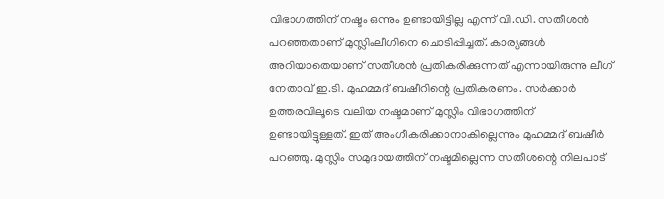വിഭാഗത്തിന് നഷ്ടം ഒന്നും ഉണ്ടായിട്ടില്ല എന്ന് വി.ഡി. സതീശന്‍ പറഞ്ഞതാണ് മുസ്ലിംലീഗിനെ ചൊടിപ്പിച്ചത്. കാര്യങ്ങള്‍ അറിയാതെയാണ് സതീശന്‍ പ്രതികരിക്കുന്നത് എന്നായിരുന്നു ലീഗ് നേതാവ് ഇ.ടി. മുഹമ്മദ് ബഷീറിന്റെ പ്രതികരണം. സര്‍ക്കാര്‍ ഉത്തരവിലൂടെ വലിയ നഷ്ടമാണ് മുസ്ലിം വിഭാഗത്തിന് ഉണ്ടായിട്ടുള്ളത്. ഇത് അംഗീകരിക്കാനാകില്ലെന്നും മുഹമ്മദ് ബഷീര്‍ പറഞ്ഞു. മുസ്ലിം സമുദായത്തിന് നഷ്ടമില്ലെന്ന സതീശന്റെ നിലപാട്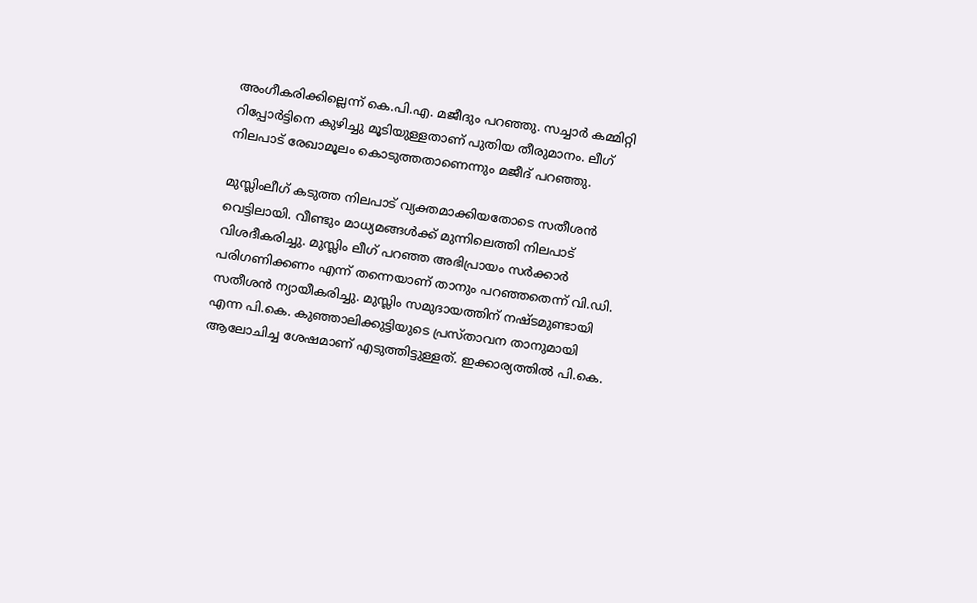അംഗീകരിക്കില്ലെന്ന് കെ.പി.എ. മജീദും പറഞ്ഞു. സച്ചാര്‍ കമ്മിറ്റി റിപ്പോര്‍ട്ടിനെ കുഴിച്ചു മൂടിയുള്ളതാണ് പുതിയ തീരുമാനം. ലീഗ് നിലപാട് രേഖാമൂലം കൊടുത്തതാണെന്നും മജീദ് പറഞ്ഞു.

മുസ്ലിംലീഗ് കടുത്ത നിലപാട് വ്യക്തമാക്കിയതോടെ സതീശന്‍ വെട്ടിലായി. വീണ്ടും മാധ്യമങ്ങള്‍ക്ക് മുന്നിലെത്തി നിലപാട് വിശദീകരിച്ചു. മുസ്ലിം ലീഗ് പറഞ്ഞ അഭിപ്രായം സര്‍ക്കാര്‍ പരിഗണിക്കണം എന്ന് തന്നെയാണ് താനും പറഞ്ഞതെന്ന് വി.ഡി. സതീശന്‍ ന്യായീകരിച്ചു. മുസ്ലിം സമുദായത്തിന് നഷ്ടമുണ്ടായി എന്ന പി.കെ. കുഞ്ഞാലിക്കുട്ടിയുടെ പ്രസ്താവന താനുമായി ആലോചിച്ച ശേഷമാണ് എടുത്തിട്ടുള്ളത്. ഇക്കാര്യത്തില്‍ പി.കെ.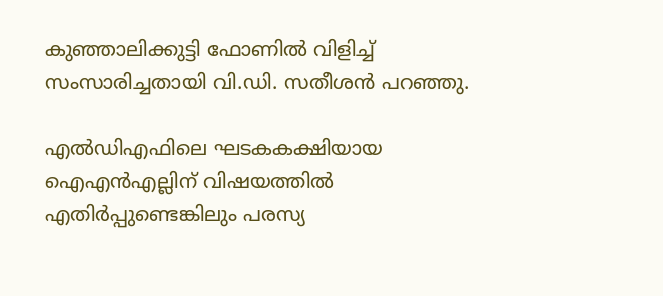കുഞ്ഞാലിക്കുട്ടി ഫോണില്‍ വിളിച്ച് സംസാരിച്ചതായി വി.ഡി. സതീശന്‍ പറഞ്ഞു.

എല്‍ഡിഎഫിലെ ഘടകകക്ഷിയായ ഐഎന്‍എല്ലിന് വിഷയത്തില്‍ എതിര്‍പ്പുണ്ടെങ്കിലും പരസ്യ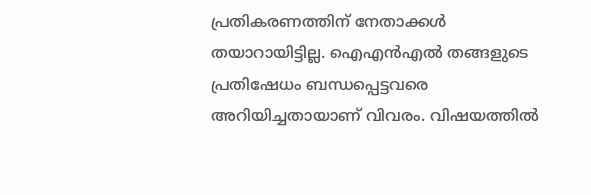പ്രതികരണത്തിന് നേതാക്കള്‍ തയാറായിട്ടില്ല. ഐഎന്‍എല്‍ തങ്ങളുടെ പ്രതിഷേധം ബന്ധപ്പെട്ടവരെ അറിയിച്ചതായാണ് വിവരം. വിഷയത്തില്‍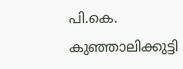പി.കെ. കുഞ്ഞാലിക്കുട്ടി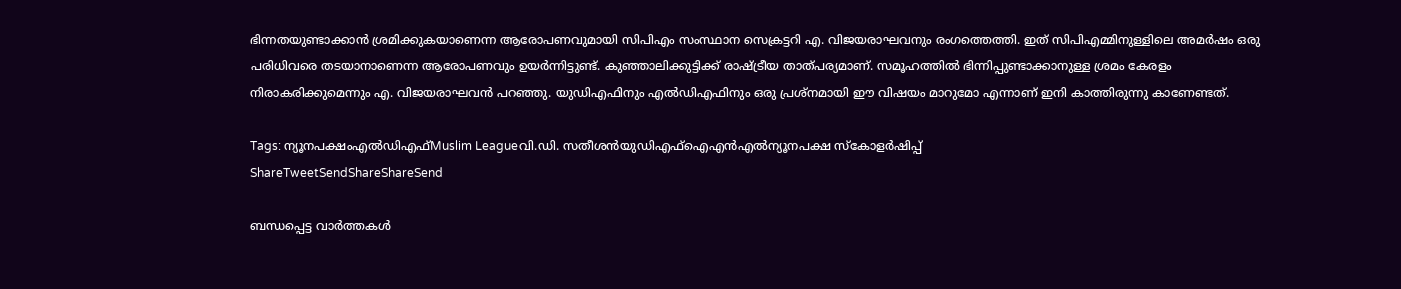ഭിന്നതയുണ്ടാക്കാന്‍ ശ്രമിക്കുകയാണെന്ന ആരോപണവുമായി സിപിഎം സംസ്ഥാന സെക്രട്ടറി എ. വിജയരാഘവനും രംഗത്തെത്തി. ഇത് സിപിഎമ്മിനുള്ളിലെ അമര്‍ഷം ഒരു പരിധിവരെ തടയാനാണെന്ന ആരോപണവും ഉയര്‍ന്നിട്ടുണ്ട്. കുഞ്ഞാലിക്കുട്ടിക്ക് രാഷ്‌ട്രീയ താത്പര്യമാണ്. സമൂഹത്തില്‍ ഭിന്നിപ്പുണ്ടാക്കാനുള്ള ശ്രമം കേരളം നിരാകരിക്കുമെന്നും എ. വിജയരാഘവന്‍ പറഞ്ഞു. യുഡിഎഫിനും എല്‍ഡിഎഫിനും ഒരു പ്രശ്‌നമായി ഈ വിഷയം മാറുമോ എന്നാണ് ഇനി കാത്തിരുന്നു കാണേണ്ടത്.

Tags: ന്യൂനപക്ഷംഎല്‍ഡിഎഫ്‌Muslim Leagueവി.ഡി. സതീശന്‍യുഡിഎഫ്ഐഎന്‍എല്‍ന്യൂനപക്ഷ സ്കോളര്‍ഷിപ്പ്
ShareTweetSendShareShareSend

ബന്ധപ്പെട്ട വാര്‍ത്തകള്‍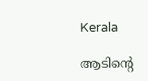Kerala

ആടിന്റെ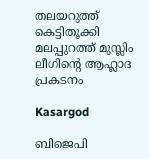തലയറുത്ത് കെട്ടിതൂക്കി മലപ്പുറത്ത് മുസ്ലിം ലീഗിന്റെ ആഹ്ലാദ പ്രകടനം

Kasargod

ബിജെപി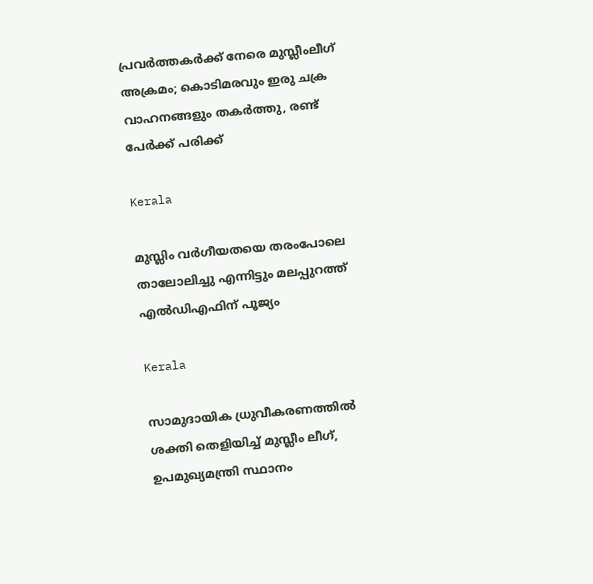പ്രവര്‍ത്തകര്‍ക്ക് നേരെ മുസ്ലീംലീഗ് അക്രമം; കൊടിമരവും ഇരു ചക്ര വാഹനങ്ങളും തകര്‍ത്തു, രണ്ട് പേര്‍ക്ക് പരിക്ക്

Kerala

മുസ്ലിം വര്‍ഗീയതയെ തരംപോലെ താലോലിച്ചു എന്നിട്ടും മലപ്പുറത്ത് എല്‍ഡിഎഫിന് പൂജ്യം

Kerala

സാമുദായിക ധ്രുവീകരണത്തില്‍ ശക്തി തെളിയിച്ച് മുസ്ലീം ലീഗ്, ഉപമുഖ്യമന്ത്രി സ്ഥാനം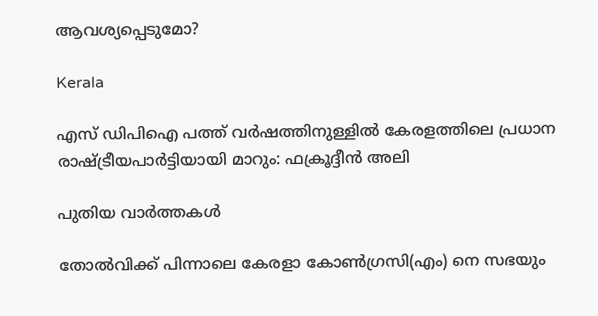ആവശ്യപ്പെടുമോ?

Kerala

എസ് ഡിപിഐ പത്ത് വര്‍ഷത്തിനുള്ളില്‍ കേരളത്തിലെ പ്രധാന രാഷ്‌ട്രീയപാര്‍ട്ടിയായി മാറും: ഫക്രൂദ്ദീന്‍ അലി

പുതിയ വാര്‍ത്തകള്‍

തോല്‍വിക്ക് പിന്നാലെ കേരളാ കോണ്‍ഗ്രസി(എം) നെ സഭയും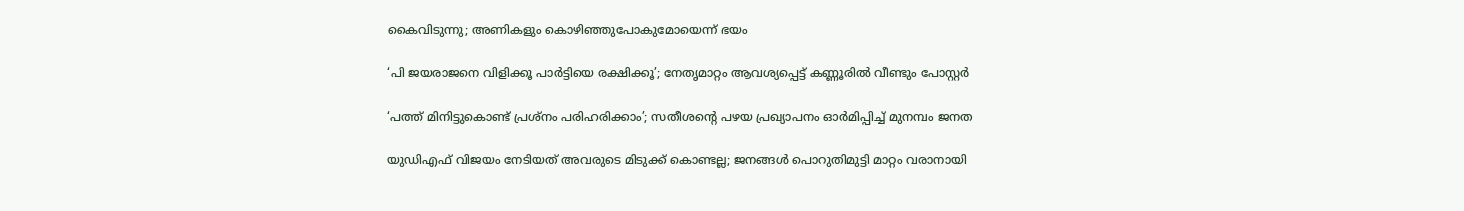കൈവിടുന്നു; അണികളും കൊഴിഞ്ഞുപോകുമോയെന്ന് ഭയം

‘പി ജയരാജനെ വിളിക്കൂ പാർട്ടിയെ രക്ഷിക്കൂ’; നേതൃമാറ്റം ആവശ്യപ്പെട്ട് കണ്ണൂരിൽ വീണ്ടും പോസ്റ്റർ

‘പത്ത് മിനിട്ടുകൊണ്ട് പ്രശ്‌നം പരിഹരിക്കാം’; സതീശന്റെ പഴയ പ്രഖ്യാപനം ഓര്‍മിപ്പിച്ച് മുനമ്പം ജനത

യുഡിഎഫ് വിജയം നേടിയത് അവരുടെ മിടുക്ക് കൊണ്ടല്ല; ജനങ്ങൾ പൊറുതിമുട്ടി മാറ്റം വരാനായി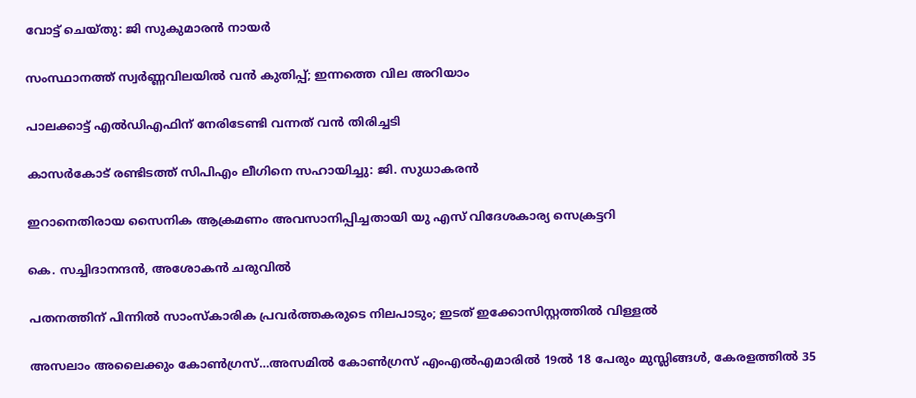വോട്ട് ചെയ്തു: ജി സുകുമാരൻ നായർ

സംസ്ഥാനത്ത് സ്വർണ്ണവിലയിൽ വൻ കുതിപ്പ്; ഇന്നത്തെ വില അറിയാം

പാലക്കാട്ട് എല്‍ഡിഎഫിന് നേരിടേണ്ടി വന്നത് വന്‍ തിരിച്ചടി

കാസര്‍കോട് രണ്ടിടത്ത് സിപിഎം ലീഗിനെ സഹായിച്ചു: ജി. സുധാകരന്‍

ഇറാനെതിരായ സൈനിക ആക്രമണം അവസാനിപ്പിച്ചതായി യു എസ് വിദേശകാര്യ സെക്രട്ടറി

കെ. സച്ചിദാനന്ദന്‍, അശോകന്‍ ചരുവില്‍

പതനത്തിന് പിന്നില്‍ സാംസ്‌കാരിക പ്രവര്‍ത്തകരുടെ നിലപാടും; ഇടത് ഇക്കോസിസ്റ്റത്തില്‍ വിള്ളല്‍

അസലാം അലൈക്കും കോണ്‍ഗ്രസ്…അസമില്‍ കോണ്‍ഗ്രസ് എംഎല്‍എമാരില്‍ 19ല്‍ 18 പേരും മുസ്ലിങ്ങള്‍, കേരളത്തില്‍ 35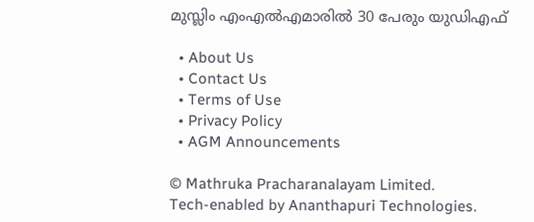മുസ്ലിം എംഎല്‍എമാരില്‍ 30 പേരും യു‍ഡിഎഫ്

  • About Us
  • Contact Us
  • Terms of Use
  • Privacy Policy
  • AGM Announcements

© Mathruka Pracharanalayam Limited.
Tech-enabled by Ananthapuri Technologies.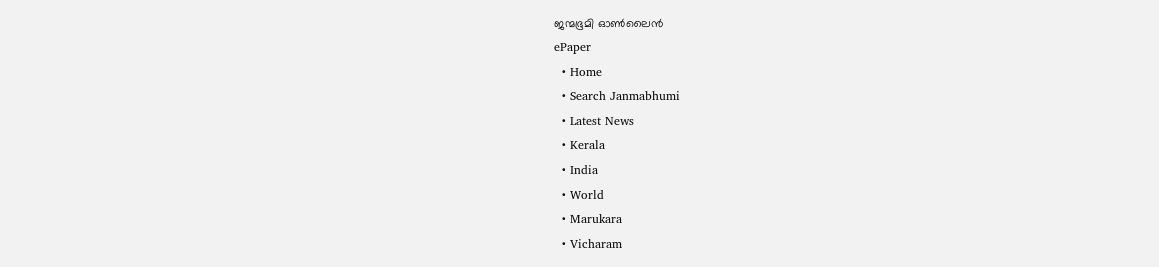ജന്മഭൂമി ഓണ്‍ലൈന്‍
ePaper
  • Home
  • Search Janmabhumi
  • Latest News
  • Kerala
  • India
  • World
  • Marukara
  • Vicharam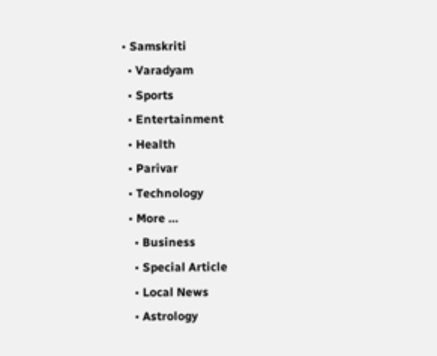• Samskriti
  • Varadyam
  • Sports
  • Entertainment
  • Health
  • Parivar
  • Technology
  • More …
    • Business
    • Special Article
    • Local News
    • Astrology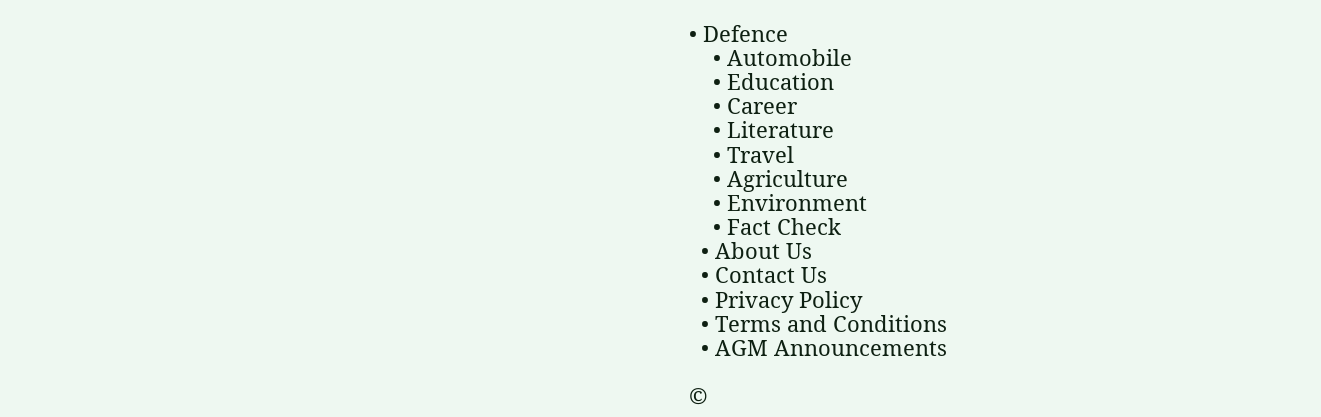• Defence
    • Automobile
    • Education
    • Career
    • Literature
    • Travel
    • Agriculture
    • Environment
    • Fact Check
  • About Us
  • Contact Us
  • Privacy Policy
  • Terms and Conditions
  • AGM Announcements

©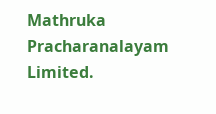Mathruka Pracharanalayam Limited.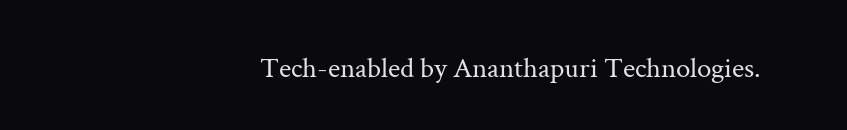Tech-enabled by Ananthapuri Technologies.